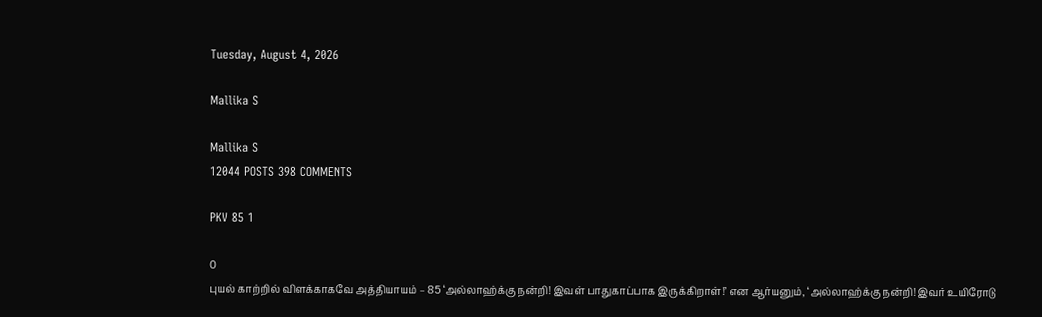Tuesday, August 4, 2026

Mallika S

Mallika S
12044 POSTS 398 COMMENTS

PKV 85 1

0
புயல் காற்றில் விளக்காகவே அத்தியாயம் – 85 ‘அல்லாஹ்க்கு நன்றி! இவள் பாதுகாப்பாக இருக்கிறாள்!’ என ஆர்யனும், ‘அல்லாஹ்க்கு நன்றி! இவர் உயிரோடு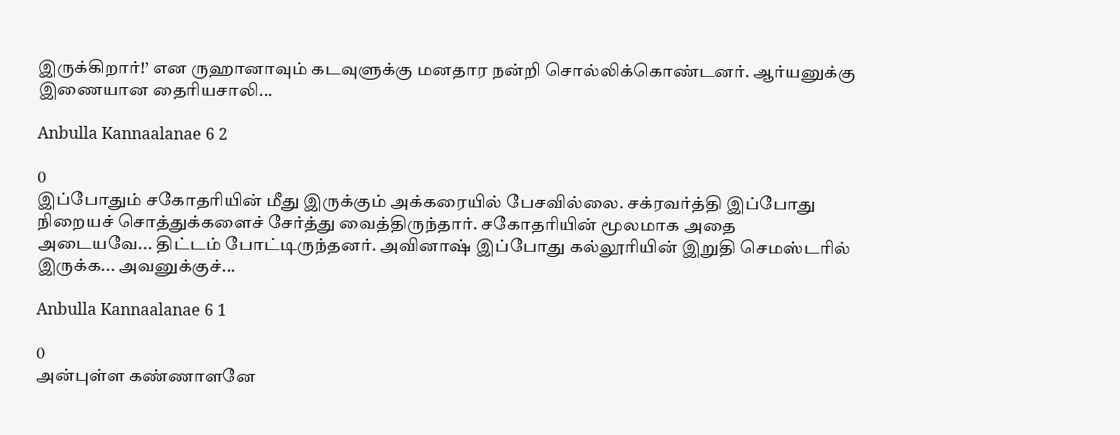இருக்கிறார்!’ என ருஹானாவும் கடவுளுக்கு மனதார நன்றி சொல்லிக்கொண்டனர். ஆர்யனுக்கு இணையான தைரியசாலி...

Anbulla Kannaalanae 6 2

0
இப்போதும் சகோதரியின் மீது இருக்கும் அக்கரையில் பேசவில்லை. சக்ரவர்த்தி இப்போது நிறையச் சொத்துக்களைச் சேர்த்து வைத்திருந்தார். சகோதரியின் மூலமாக அதை அடையவே... திட்டம் போட்டிருந்தனர். அவினாஷ் இப்போது கல்லூரியின் இறுதி செமஸ்டரில் இருக்க... அவனுக்குச்...

Anbulla Kannaalanae 6 1

0
அன்புள்ள கண்ணாளனே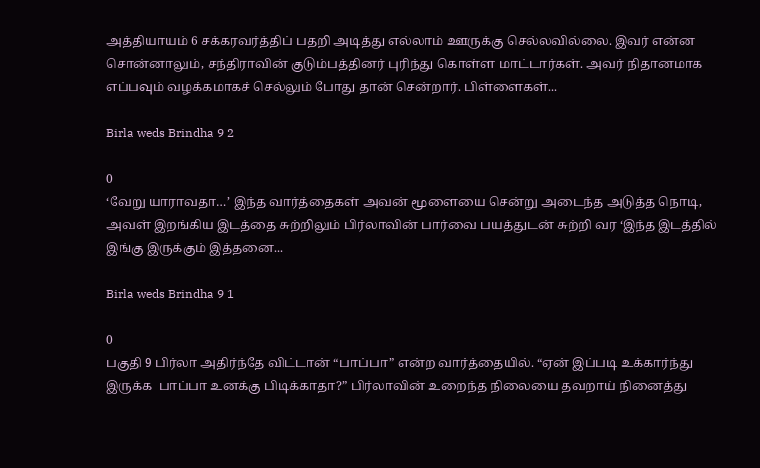அத்தியாயம் 6 சக்கரவர்த்திப் பதறி அடித்து எல்லாம் ஊருக்கு செல்லவில்லை. இவர் என்ன சொன்னாலும், சந்திராவின் குடும்பத்தினர் புரிந்து கொள்ள மாட்டார்கள். அவர் நிதானமாக எப்பவும் வழக்கமாகச் செல்லும் போது தான் சென்றார். பிள்ளைகள்...

Birla weds Brindha 9 2

0
‘வேறு யாராவதா…’ இந்த வார்த்தைகள் அவன் மூளையை சென்று அடைந்த அடுத்த நொடி, அவள் இறங்கிய இடத்தை சுற்றிலும் பிர்லாவின் பார்வை பயத்துடன் சுற்றி வர ‘இந்த இடத்தில் இங்கு இருக்கும் இத்தனை...

Birla weds Brindha 9 1

0
பகுதி 9 பிர்லா அதிர்ந்தே விட்டான் “பாப்பா” என்ற வார்த்தையில். “ஏன் இப்படி உக்கார்ந்து இருக்க  பாப்பா உனக்கு பிடிக்காதா?” பிர்லாவின் உறைந்த நிலையை தவறாய் நினைத்து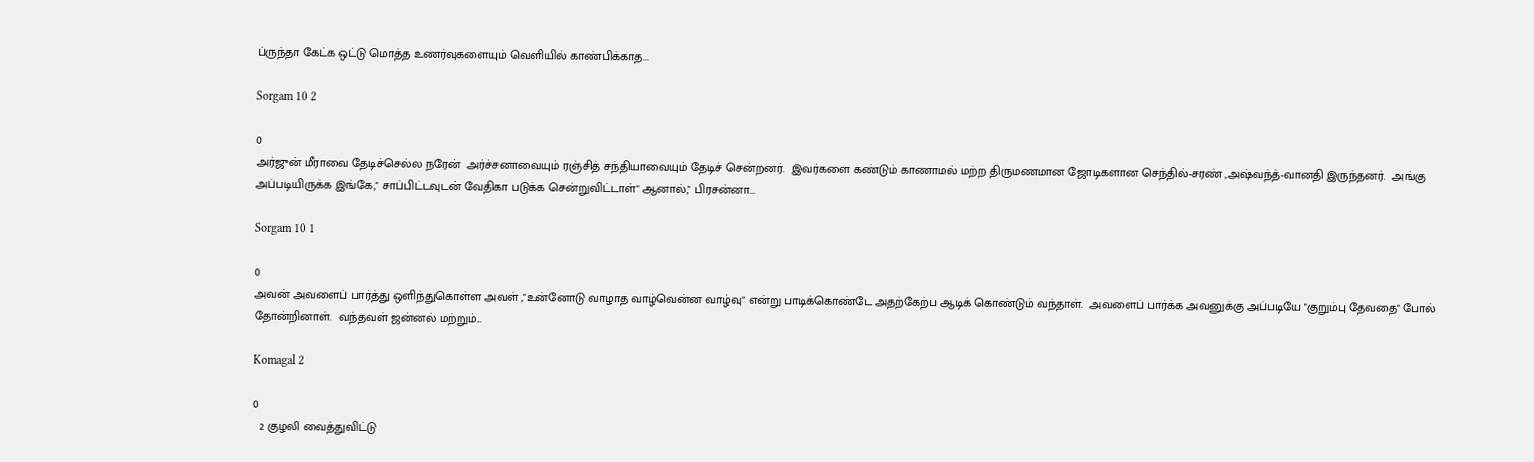ப்ருந்தா கேட்க ஒட்டு மொத்த உணர்வுகளையும் வெளியில் காண்பிக்காத...

Sorgam 10 2

0
அர்ஜுன் மீராவை தேடிச்செல்ல நரேன்  அர்ச்சனாவையும் ரஞ்சித் சந்தியாவையும் தேடிச் சென்றனர்.  இவர்களை கண்டும் காணாமல் மற்ற திருமணமான ஜோடிகளான செந்தில்-சரண் ,அஷ்வந்த்-வானதி இருந்தனர்.  அங்கு அப்படியிருக்க இங்கே," சாப்பிட்டவுடன் வேதிகா படுக்க சென்றுவிட்டாள்" ஆனால்," பிரசன்னா...

Sorgam 10 1

0
அவன் அவளைப் பார்த்து ஒளிந்துகொள்ள அவள் ,"உன்னோடு வாழாத வாழ்வென்ன வாழ்வு" என்று பாடிக்கொண்டே அதற்கேற்ப ஆடிக் கொண்டும் வந்தாள்.  அவளைப் பார்க்க அவனுக்கு அப்படியே "குறும்பு தேவதை" போல் தோன்றினாள்.  வந்தவள் ஜன்னல் மற்றும்...

Komagal 2

0
  2 குழலி வைத்துவிட்டு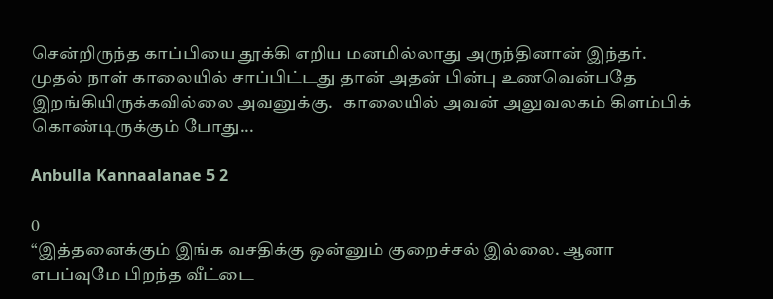சென்றிருந்த காப்பியை தூக்கி எறிய மனமில்லாது அருந்தினான் இந்தர். முதல் நாள் காலையில் சாப்பிட்டது தான் அதன் பின்பு உணவென்பதே இறங்கியிருக்கவில்லை அவனுக்கு.   காலையில் அவன் அலுவலகம் கிளம்பிக் கொண்டிருக்கும் போது...

Anbulla Kannaalanae 5 2

0
“இத்தனைக்கும் இங்க வசதிக்கு ஒன்னும் குறைச்சல் இல்லை. ஆனா எபப்வுமே பிறந்த வீட்டை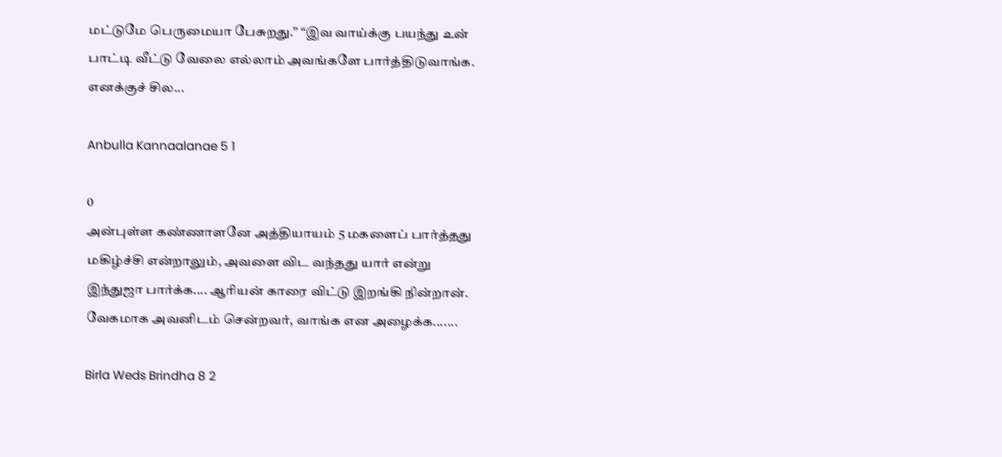மட்டுமே பெருமையா பேசுறது.” “இவ வாய்க்கு பயந்து உன் பாட்டி வீட்டு வேலை எல்லாம் அவங்களே பார்த்திடுவாங்க. எனக்குச் சில...

Anbulla Kannaalanae 5 1

0
அன்புள்ள கண்ணாளனே அத்தியாயம் 5 மகளைப் பார்த்தது மகிழ்ச்சி என்றாலும், அவளை விட வந்தது யார் என்று இந்துஜா பார்க்க.... ஆரியன் காரை விட்டு இறங்கி நின்றான். வேகமாக அவனிடம் சென்றவர், வாங்க என அழைக்க.......

Birla Weds Brindha 8 2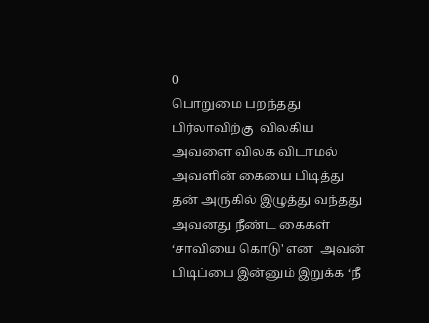0
பொறுமை பறந்தது பிர்லாவிற்கு  விலகிய அவளை விலக விடாமல் அவளின் கையை பிடித்து தன் அருகில் இழுத்து வந்தது அவனது நீண்ட கைகள் ‘சாவியை கொடு' என  அவன் பிடிப்பை இன்னும் இறுக்க ‘நீ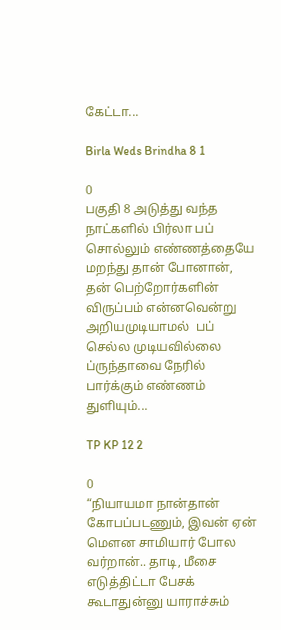கேட்டா...

Birla Weds Brindha 8 1

0
பகுதி 8 அடுத்து வந்த நாட்களில் பிர்லா பப் சொல்லும் எண்ணத்தையே மறந்து தான் போனான், தன் பெற்றோர்களின் விருப்பம் என்னவென்று அறியமுடியாமல்  பப் செல்ல முடியவில்லை  ப்ருந்தாவை நேரில் பார்க்கும் எண்ணம் துளியும்...

TP KP 12 2

0
“நியாயமா நான்தான் கோபப்படணும், இவன் ஏன் மௌன சாமியார் போல வர்றான்.. தாடி, மீசை எடுத்திட்டா பேசக் கூடாதுன்னு யாராச்சும்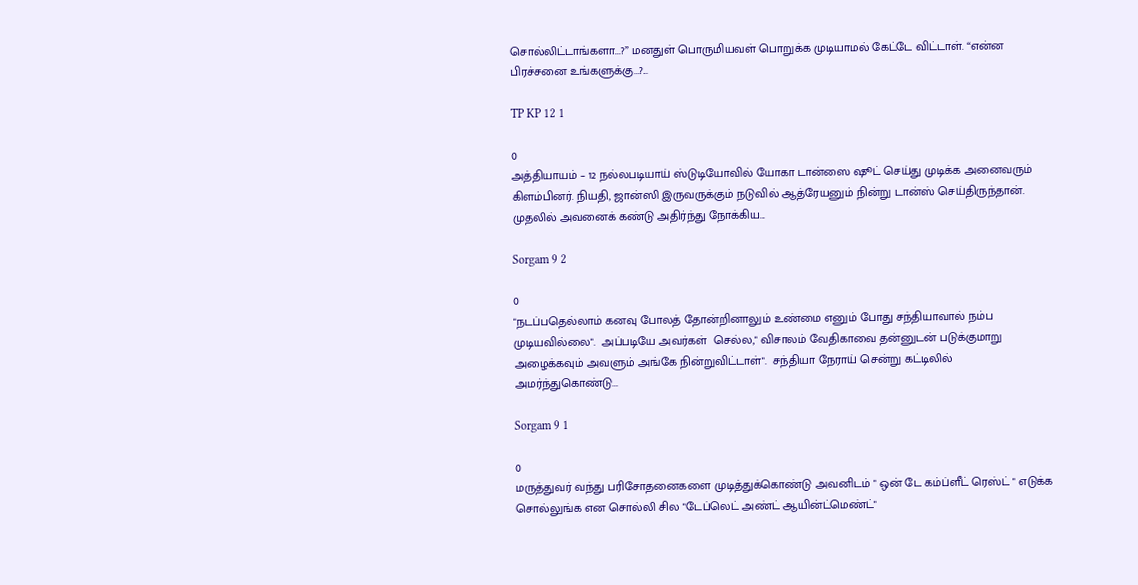சொல்லிட்டாங்களா...?” மனதுள் பொருமியவள் பொறுக்க முடியாமல் கேட்டே விட்டாள். “என்ன பிரச்சனை உங்களுக்கு...?...

TP KP 12 1

0
அத்தியாயம் – 12 நல்லபடியாய் ஸ்டுடியோவில் யோகா டான்ஸை ஷூட் செய்து முடிக்க அனைவரும் கிளம்பினர். நியதி, ஜான்ஸி இருவருக்கும் நடுவில் ஆத்ரேயனும் நின்று டான்ஸ் செய்திருந்தான். முதலில் அவனைக் கண்டு அதிர்ந்து நோக்கிய...

Sorgam 9 2

0
"நடப்பதெல்லாம் கனவு போலத் தோன்றினாலும் உண்மை எனும் போது சந்தியாவால் நம்ப முடியவில்லை".  அப்படியே அவர்கள்  செல்ல," விசாலம் வேதிகாவை தன்னுடன் படுக்குமாறு அழைக்கவும் அவளும் அங்கே நின்றுவிட்டாள்".  சந்தியா நேராய் சென்று கட்டிலில் அமர்ந்துகொண்டு...

Sorgam 9 1

0
மருத்துவர் வந்து பரிசோதனைகளை முடித்துக்கொண்டு அவனிடம் " ஒன் டே கம்ப்ளீட் ரெஸ்ட் " எடுக்க சொல்லுங்க என சொல்லி சில "டேப்லெட் அண்ட் ஆயின்ட்மெண்ட்"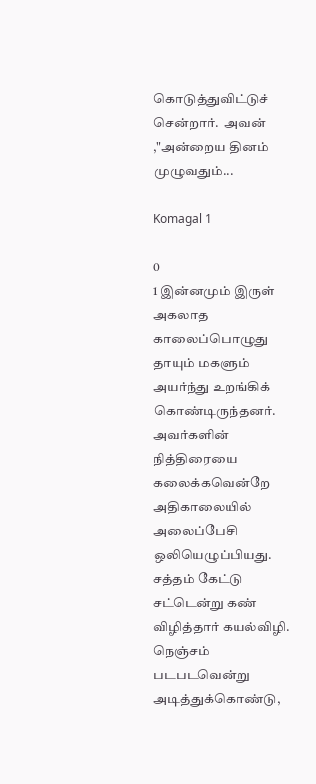கொடுத்துவிட்டுச் சென்றார்.  அவன் ,"அன்றைய தினம் முழுவதும்...

Komagal 1

0
1 இன்னமும் இருள் அகலாத காலைப்பொழுது தாயும் மகளும் அயர்ந்து உறங்கிக் கொண்டிருந்தனர். அவர்களின் நித்திரையை கலைக்கவென்றே அதிகாலையில் அலைப்பேசி ஒலியெழுப்பியது.   சத்தம் கேட்டு சட்டென்று கண் விழித்தார் கயல்விழி. நெஞ்சம் படபடவென்று அடித்துக்கொண்டு,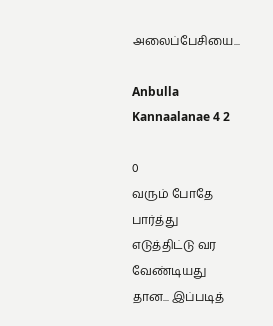அலைப்பேசியை...

Anbulla Kannaalanae 4 2

0
வரும் போதே பார்த்து எடுத்திட்டு வர வேண்டியது தான... இப்படித்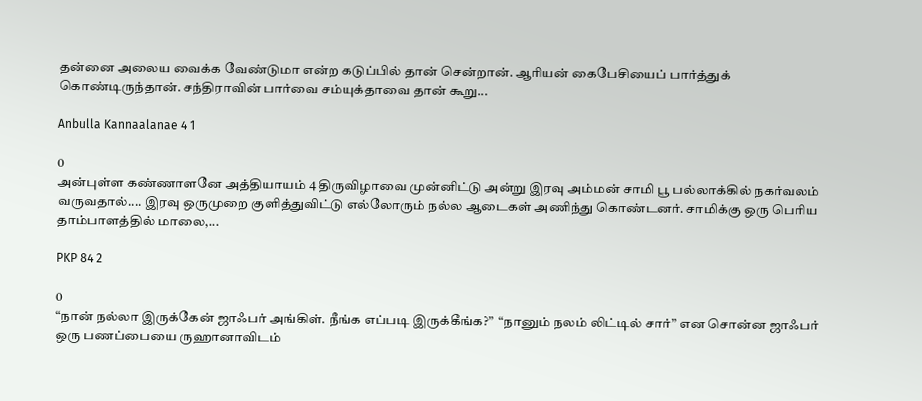தன்னை அலைய வைக்க வேண்டுமா என்ற கடுப்பில் தான் சென்றான். ஆரியன் கைபேசியைப் பார்த்துக் கொண்டிருந்தான். சந்திராவின் பார்வை சம்யுக்தாவை தான் கூறு...

Anbulla Kannaalanae 4 1

0
அன்புள்ள கண்ணாளனே அத்தியாயம் 4 திருவிழாவை முன்னிட்டு அன்று இரவு அம்மன் சாமி பூ பல்லாக்கில் நகர்வலம் வருவதால்.... இரவு ஒருமுறை குளித்துவிட்டு எல்லோரும் நல்ல ஆடைகள் அணிந்து கொண்டனர். சாமிக்கு ஒரு பெரிய தாம்பாளத்தில் மாலை,...

PKP 84 2

0
“நான் நல்லா இருக்கேன் ஜாஃபர் அங்கிள். நீங்க எப்படி இருக்கீங்க?”  “நானும் நலம் லிட்டில் சார்” என சொன்ன ஜாஃபர் ஒரு பணப்பையை ருஹானாவிடம்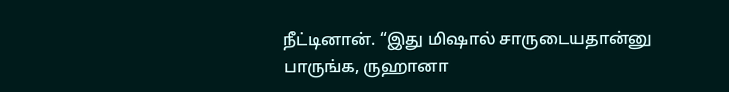நீட்டினான். “இது மிஷால் சாருடையதான்னு பாருங்க, ருஹானா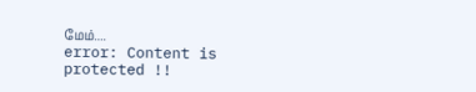மேம்....
error: Content is protected !!